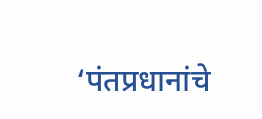‘पंतप्रधानांचे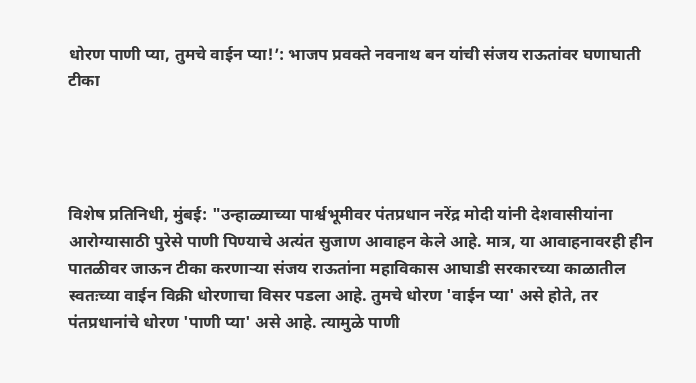धोरण पाणी प्या, तुमचे वाईन प्या!’: भाजप प्रवक्ते नवनाथ बन यांची संजय राऊतांवर घणाघाती टीका




विशेष प्रतिनिधी, मुंबई: "उन्हाळ्याच्या पार्श्वभूमीवर पंतप्रधान नरेंद्र मोदी यांनी देशवासीयांना आरोग्यासाठी पुरेसे पाणी पिण्याचे अत्यंत सुजाण आवाहन केले आहे. मात्र, या आवाहनावरही हीन पातळीवर जाऊन टीका करणाऱ्या संजय राऊतांना महाविकास आघाडी सरकारच्या काळातील स्वतःच्या वाईन विक्री धोरणाचा विसर पडला आहे. तुमचे धोरण 'वाईन प्या' असे होते, तर पंतप्रधानांचे धोरण 'पाणी प्या' असे आहे. त्यामुळे पाणी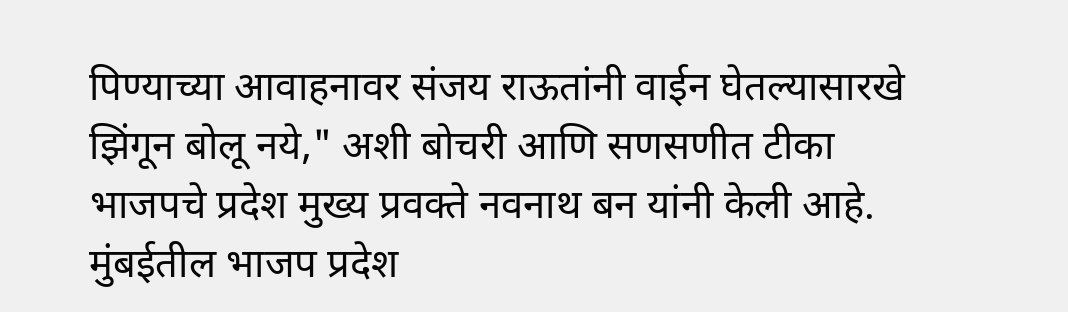पिण्याच्या आवाहनावर संजय राऊतांनी वाईन घेतल्यासारखे झिंगून बोलू नये," अशी बोचरी आणि सणसणीत टीका भाजपचे प्रदेश मुख्य प्रवक्ते नवनाथ बन यांनी केली आहे. मुंबईतील भाजप प्रदेश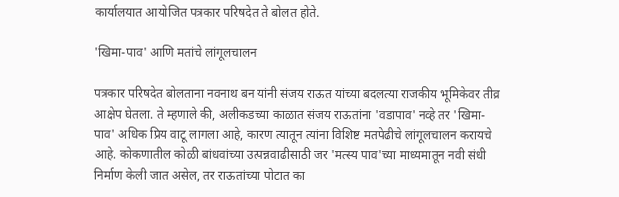कार्यालयात आयोजित पत्रकार परिषदेत ते बोलत होते.

'खिमा-पाव' आणि मतांचे लांगूलचालन

पत्रकार परिषदेत बोलताना नवनाथ बन यांनी संजय राऊत यांच्या बदलत्या राजकीय भूमिकेवर तीव्र आक्षेप घेतला. ते म्हणाले की, अलीकडच्या काळात संजय राऊतांना 'वडापाव' नव्हे तर 'खिमा-पाव' अधिक प्रिय वाटू लागला आहे, कारण त्यातून त्यांना विशिष्ट मतपेढीचे लांगूलचालन करायचे आहे. कोकणातील कोळी बांधवांच्या उत्पन्नवाढीसाठी जर 'मत्स्य पाव'च्या माध्यमातून नवी संधी निर्माण केली जात असेल, तर राऊतांच्या पोटात का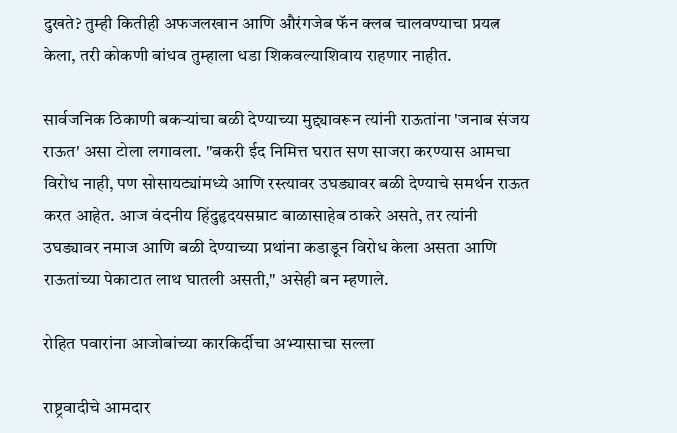दुखते? तुम्ही कितीही अफजलखान आणि औरंगजेब फॅन क्लब चालवण्याचा प्रयत्न केला, तरी कोकणी बांधव तुम्हाला धडा शिकवल्याशिवाय राहणार नाहीत.

सार्वजनिक ठिकाणी बकऱ्यांचा बळी देण्याच्या मुद्द्यावरून त्यांनी राऊतांना 'जनाब संजय राऊत' असा टोला लगावला. "बकरी ईद निमित्त घरात सण साजरा करण्यास आमचा विरोध नाही, पण सोसायट्यांमध्ये आणि रस्त्यावर उघड्यावर बळी देण्याचे समर्थन राऊत करत आहेत. आज वंदनीय हिंदुहृदयसम्राट बाळासाहेब ठाकरे असते, तर त्यांनी उघड्यावर नमाज आणि बळी देण्याच्या प्रथांना कडाडून विरोध केला असता आणि राऊतांच्या पेकाटात लाथ घातली असती," असेही बन म्हणाले.

रोहित पवारांना आजोबांच्या कारकिर्दीचा अभ्यासाचा सल्ला

राष्ट्रवादीचे आमदार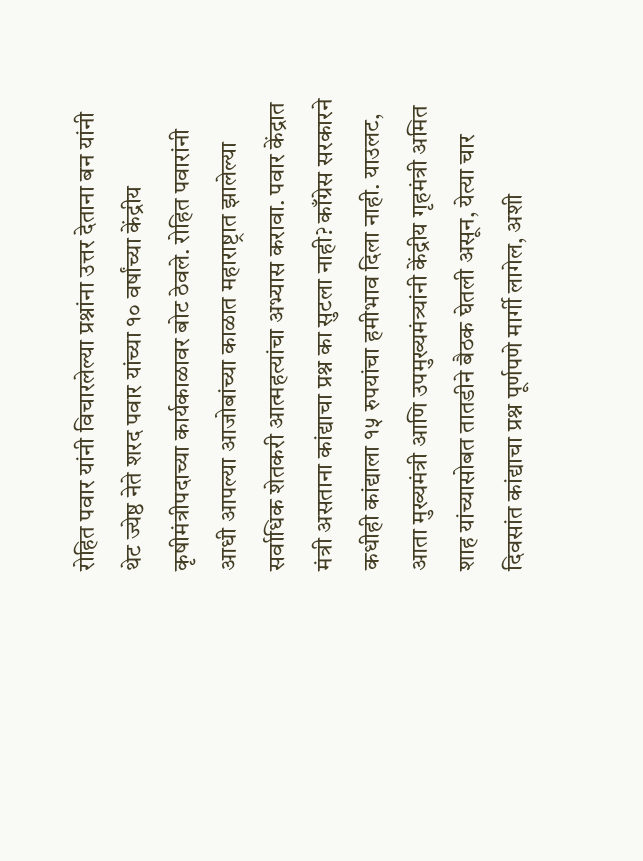रोहित पवार यांनी विचारलेल्या प्रश्नांना उत्तर देताना बन यांनी थेट ज्येष्ठ नेते शरद पवार यांच्या १० वर्षांच्या केंद्रीय कृषीमंत्रीपदाच्या कार्यकाळावर बोट ठेवले. रोहित पवारांनी आधी आपल्या आजोबांच्या काळात महाराष्ट्रात झालेल्या सर्वाधिक शेतकरी आत्महत्यांचा अभ्यास करावा. पवार केंद्रात मंत्री असताना कांद्याचा प्रश्न का सुटला नाही? काँग्रेस सरकारने कधीही कांद्याला १५ रुपयांचा हमीभाव दिला नाही. याउलट, आता मुख्यमंत्री आणि उपमुख्यमंत्र्यांनी केंद्रीय गृहमंत्री अमित शाह यांच्यासोबत तातडीने बैठक घेतली असून, येत्या चार दिवसांत कांद्याचा प्रश्न पूर्णपणे मार्गी लागेल, अशी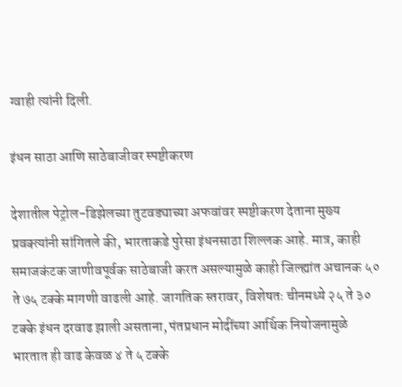ग्वाही त्यांनी दिली.

इंधन साठा आणि साठेबाजीवर स्पष्टीकरण

देशातील पेट्रोल-डिझेलच्या तुटवड्याच्या अफवांवर स्पष्टीकरण देताना मुख्य प्रवक्त्यांनी सांगितले की, भारताकडे पुरेसा इंधनसाठा शिल्लक आहे. मात्र, काही समाजकंटक जाणीवपूर्वक साठेबाजी करत असल्यामुळे काही जिल्ह्यांत अचानक ५० ते ७५ टक्के मागणी वाढली आहे. जागतिक स्तरावर, विशेषतः चीनमध्ये २५ ते ३० टक्के इंधन दरवाढ झाली असताना, पंतप्रधान मोदींच्या आर्थिक नियोजनामुळे भारतात ही वाढ केवळ ४ ते ५ टक्के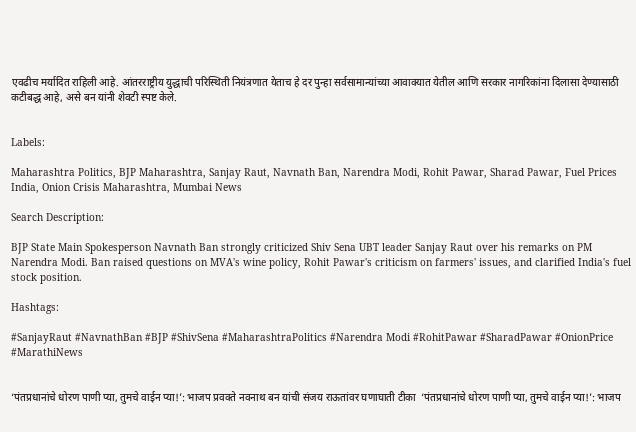एवढीच मर्यादित राहिली आहे. आंतरराष्ट्रीय युद्धाची परिस्थिती नियंत्रणात येताच हे दर पुन्हा सर्वसामान्यांच्या आवाक्यात येतील आणि सरकार नागरिकांना दिलासा देण्यासाठी कटीबद्ध आहे, असे बन यांनी शेवटी स्पष्ट केले.


Labels:

Maharashtra Politics, BJP Maharashtra, Sanjay Raut, Navnath Ban, Narendra Modi, Rohit Pawar, Sharad Pawar, Fuel Prices India, Onion Crisis Maharashtra, Mumbai News

Search Description:

BJP State Main Spokesperson Navnath Ban strongly criticized Shiv Sena UBT leader Sanjay Raut over his remarks on PM Narendra Modi. Ban raised questions on MVA's wine policy, Rohit Pawar's criticism on farmers' issues, and clarified India's fuel stock position.

Hashtags:

#SanjayRaut #NavnathBan #BJP #ShivSena #MaharashtraPolitics #Narendra Modi #RohitPawar #SharadPawar #OnionPrice #MarathiNews


‘पंतप्रधानांचे धोरण पाणी प्या, तुमचे वाईन प्या!’: भाजप प्रवक्ते नवनाथ बन यांची संजय राऊतांवर घणाघाती टीका  ‘पंतप्रधानांचे धोरण पाणी प्या, तुमचे वाईन प्या!’: भाजप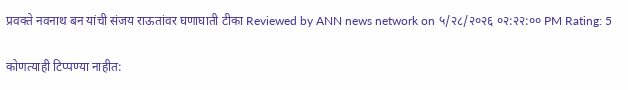प्रवक्ते नवनाथ बन यांची संजय राऊतांवर घणाघाती टीका Reviewed by ANN news network on ५/२८/२०२६ ०२:२२:०० PM Rating: 5

कोणत्याही टिप्पण्‍या नाहीत: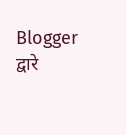Blogger द्वारे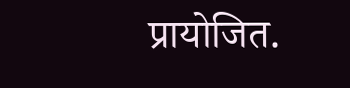प्रायोजित.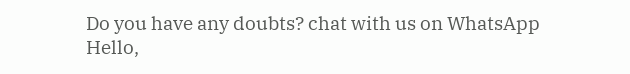Do you have any doubts? chat with us on WhatsApp
Hello,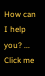How can I help you? ...
Click me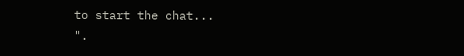to start the chat...
".